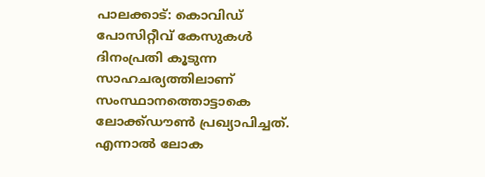പാലക്കാട്: കൊവിഡ് പോസിറ്റീവ് കേസുകൾ ദിനംപ്രതി കൂടുന്ന സാഹചര്യത്തിലാണ് സംസ്ഥാനത്തൊട്ടാകെ ലോക്ക്ഡൗൺ പ്രഖ്യാപിച്ചത്. എന്നാൽ ലോക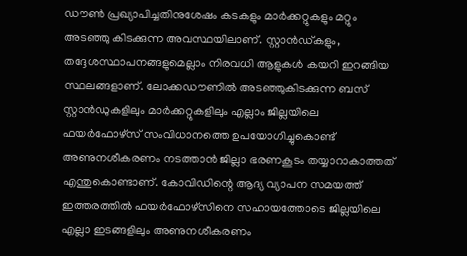ഡൗൺ പ്രഖ്യാപിച്ചതിനുശേഷം കടകളും മാർക്കറ്റുകളും മറ്റും അടഞ്ഞു കിടക്കുന്ന അവസ്ഥയിലാണ്. സ്റ്റാൻഡ്കളും, തദ്ദേശസ്ഥാപനങ്ങളുമെല്ലാം നിരവധി ആളുകൾ കയറി ഇറങ്ങിയ സ്ഥലങ്ങളാണ്. ലോക്കഡൗണിൽ അടഞ്ഞുകിടക്കുന്ന ബസ് സ്റ്റാൻഡുകളിലും മാർക്കറ്റുകളിലും എല്ലാം ജില്ലയിലെ ഫയർഫോഴ്സ് സംവിധാനത്തെ ഉപയോഗിച്ചുകൊണ്ട് അണുനശീകരണം നടത്താൻ ജില്ലാ ഭരണകൂടം തയ്യാറാകാത്തത് എന്തുകൊണ്ടാണ്. കോവിഡിന്റെ ആദ്യ വ്യാപന സമയത്ത് ഇത്തരത്തിൽ ഫയർഫോഴ്സിനെ സഹായത്തോടെ ജില്ലയിലെ എല്ലാ ഇടങ്ങളിലും അണുനശീകരണം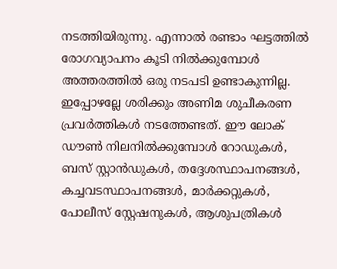നടത്തിയിരുന്നു. എന്നാൽ രണ്ടാം ഘട്ടത്തിൽ രോഗവ്യാപനം കൂടി നിൽക്കുമ്പോൾ അത്തരത്തിൽ ഒരു നടപടി ഉണ്ടാകുന്നില്ല. ഇപ്പോഴല്ലേ ശരിക്കും അണിമ ശുചീകരണ പ്രവർത്തികൾ നടത്തേണ്ടത്. ഈ ലോക് ഡൗൺ നിലനിൽക്കുമ്പോൾ റോഡുകൾ, ബസ് സ്റ്റാൻഡുകൾ, തദ്ദേശസ്ഥാപനങ്ങൾ, കച്ചവടസ്ഥാപനങ്ങൾ, മാർക്കറ്റുകൾ, പോലീസ് സ്റ്റേഷനുകൾ, ആശുപത്രികൾ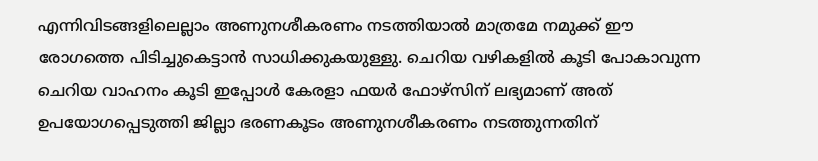എന്നിവിടങ്ങളിലെല്ലാം അണുനശീകരണം നടത്തിയാൽ മാത്രമേ നമുക്ക് ഈ രോഗത്തെ പിടിച്ചുകെട്ടാൻ സാധിക്കുകയുള്ളു. ചെറിയ വഴികളിൽ കൂടി പോകാവുന്ന ചെറിയ വാഹനം കൂടി ഇപ്പോൾ കേരളാ ഫയർ ഫോഴ്സിന് ലഭ്യമാണ് അത് ഉപയോഗപ്പെടുത്തി ജില്ലാ ഭരണകൂടം അണുനശീകരണം നടത്തുന്നതിന്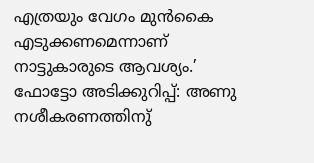എത്രയും വേഗം മുൻകൈ എടുക്കണമെന്നാണ് നാട്ടുകാരുടെ ആവശ്യം.’
ഫോട്ടോ അടിക്കുറിപ്പ്: അണു നശീകരണത്തിനു്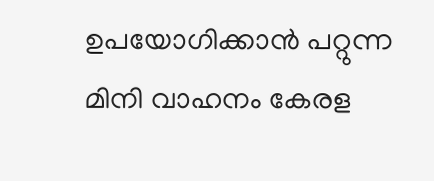ഉപയോഗിക്കാൻ പറ്റുന്ന മിനി വാഹനം കേരള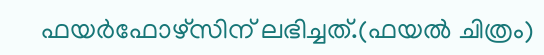ഫയർഫോഴ്സിന് ലഭിച്ചത്.(ഫയൽ ചിത്രം)